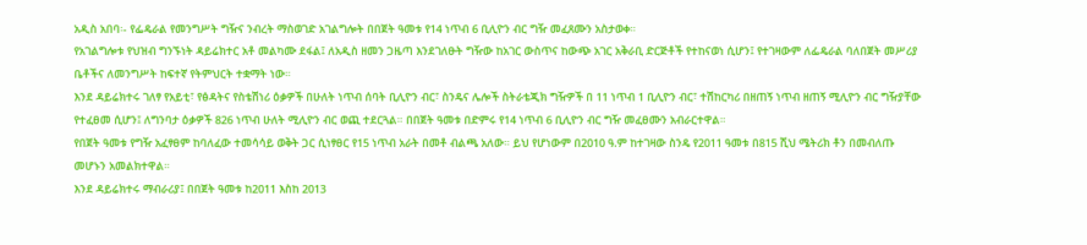አዲስ አበባ፡- የፌዴራል የመንግሥት ግዥና ንብረት ማስወገድ አገልግሎት በበጀት ዓመቱ የ14 ነጥብ 6 ቢሊዮን ብር ግዥ መፈጸሙን አስታወቀ።
የአገልግሎቱ የህዝብ ግንኙነት ዳይሬክተር አቶ መልካሙ ደፋል፤ ለአዲስ ዘመን ጋዜጣ እንደገለፁት ግዥው ከአገር ውስጥና ከውጭ አገር አቅራቢ ድርጅቶች የተከናወነ ሲሆን፤ የተገዛውም ለፌዴራል ባለበጀት መሥሪያ ቤቶችና ለመንግሥት ከፍተኛ የትምህርት ተቋማት ነው።
እንደ ዳይሬክተሩ ገለፃ የአይቲ፣ የፅዳትና የስቴሽነሪ ዕቃዎች በሁለት ነጥብ ሰባት ቢሊዮን ብር፣ ስንዴና ሌሎች ስትራቴጂክ ግዥዎች በ 11 ነጥብ 1 ቢሊዮን ብር፣ ተሽከርካሪ በዘጠኝ ነጥብ ዘጠኝ ሚሊዮን ብር ግዥያቸው የተፈፀመ ሲሆን፤ ለግንባታ ዕቃዎች 826 ነጥብ ሁለት ሚሊዮን ብር ወጪ ተደርጓል። በበጀት ዓመቱ በድምሩ የ14 ነጥብ 6 ቢሊዮን ብር ግዥ መፈፀሙን አብራርተዋል።
የበጀት ዓመቱ የግዥ አፈፃፀም ከባለፈው ተመሳሳይ ወቅት ጋር ሲነፃፀር የ15 ነጥብ አራት በመቶ ብልጫ አለው። ይህ የሆነውም በ2010 ዓ.ም ከተገዛው ስንዴ የ2011 ዓመቱ በ815 ሺህ ሜትሪክ ቶን በመብለጡ መሆኑን አመልክተዋል።
እንደ ዳይሬክተሩ ማብራሪያ፤ በበጀት ዓመቱ ከ2011 እስከ 2013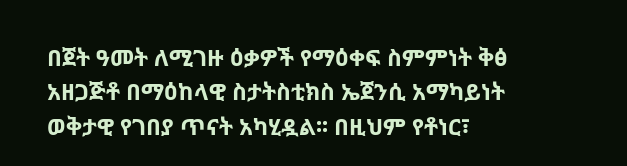በጀት ዓመት ለሚገዙ ዕቃዎች የማዕቀፍ ስምምነት ቅፅ አዘጋጅቶ በማዕከላዊ ስታትስቲክስ ኤጀንሲ አማካይነት ወቅታዊ የገበያ ጥናት አካሂዷል፡፡ በዚህም የቶነር፣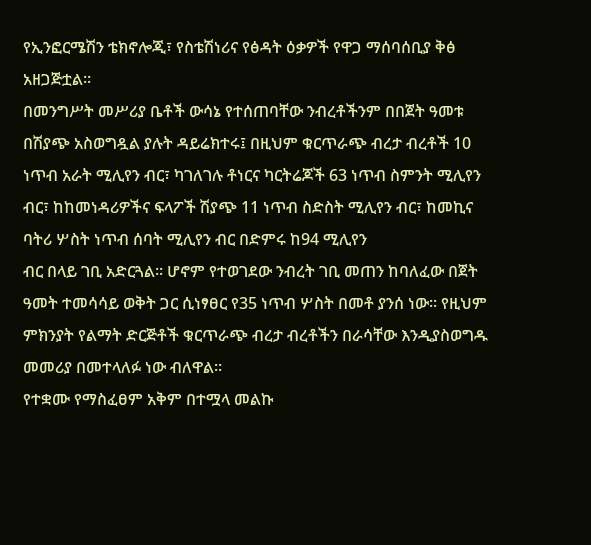የኢንፎርሜሽን ቴክኖሎጂ፣ የስቴሽነሪና የፅዳት ዕቃዎች የዋጋ ማሰባሰቢያ ቅፅ አዘጋጅቷል።
በመንግሥት መሥሪያ ቤቶች ውሳኔ የተሰጠባቸው ንብረቶችንም በበጀት ዓመቱ በሽያጭ አስወግዷል ያሉት ዳይሬክተሩ፤ በዚህም ቁርጥራጭ ብረታ ብረቶች 10 ነጥብ አራት ሚሊየን ብር፣ ካገለገሉ ቶነርና ካርትሬጆች 63 ነጥብ ስምንት ሚሊየን ብር፣ ከከመነዳሪዎችና ፍላፖች ሽያጭ 11 ነጥብ ስድስት ሚሊየን ብር፣ ከመኪና ባትሪ ሦስት ነጥብ ሰባት ሚሊየን ብር በድምሩ ከ94 ሚሊየን
ብር በላይ ገቢ አድርጓል፡፡ ሆኖም የተወገደው ንብረት ገቢ መጠን ከባለፈው በጀት ዓመት ተመሳሳይ ወቅት ጋር ሲነፃፀር የ35 ነጥብ ሦስት በመቶ ያንሰ ነው። የዚህም ምክንያት የልማት ድርጅቶች ቁርጥራጭ ብረታ ብረቶችን በራሳቸው እንዲያስወግዱ መመሪያ በመተላለፉ ነው ብለዋል።
የተቋሙ የማስፈፀም አቅም በተሟላ መልኩ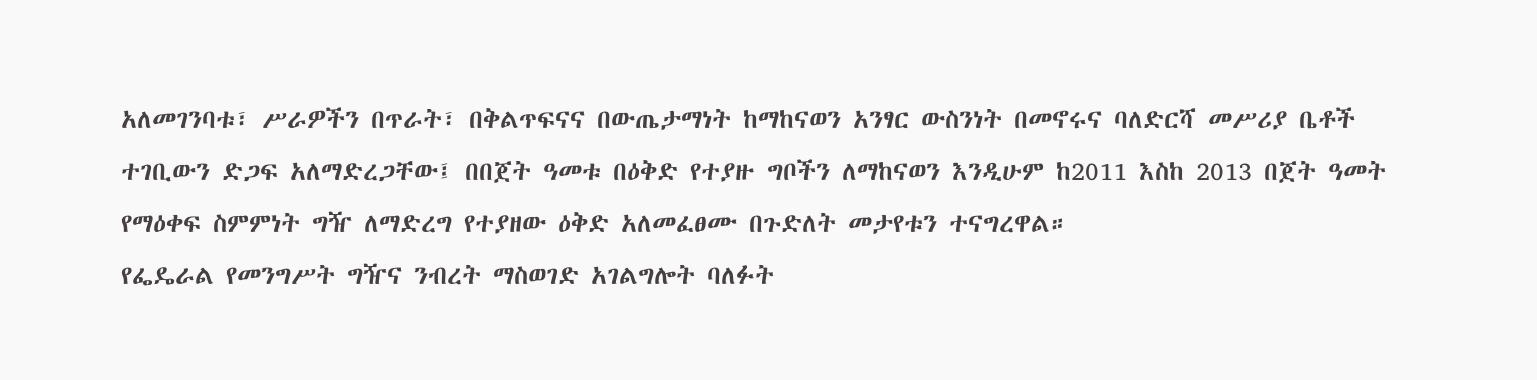አለመገንባቱ፣ ሥራዎችን በጥራት፣ በቅልጥፍናና በውጤታማነት ከማከናወን አንፃር ውስንነት በመኖሩና ባለድርሻ መሥሪያ ቤቶች ተገቢውን ድጋፍ አለማድረጋቸው፤ በበጀት ዓመቱ በዕቅድ የተያዙ ግቦችን ለማከናወን እንዲሁም ከ2011 እስከ 2013 በጀት ዓመት የማዕቀፍ ስምምነት ግዥ ለማድረግ የተያዘው ዕቅድ አለመፈፀሙ በጉድለት መታየቱን ተናግረዋል።
የፌዴራል የመንግሥት ግዥና ንብረት ማስወገድ አገልግሎት ባለፉት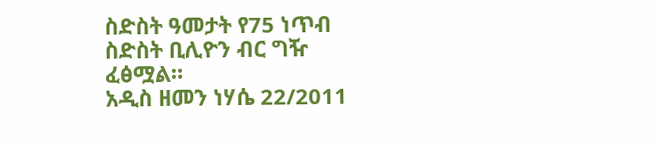ስድስት ዓመታት የ75 ነጥብ ስድስት ቢሊዮን ብር ግዥ ፈፅሟል።
አዲስ ዘመን ነሃሴ 22/2011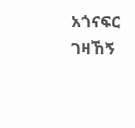አጎናፍር ገዛኸኝ